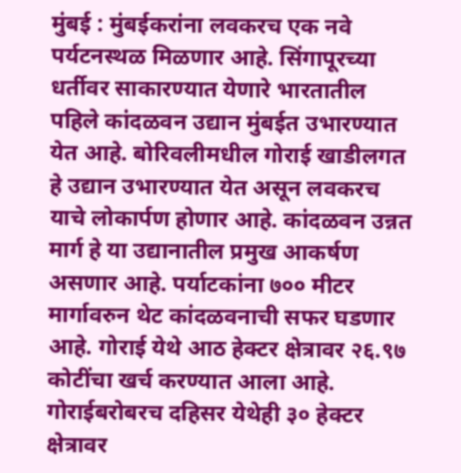मुंबई : मुंबईकरांना लवकरच एक नवे पर्यटनस्थळ मिळणार आहे. सिंगापूरच्या धर्तीवर साकारण्यात येणारे भारतातील पहिले कांदळवन उद्यान मुंबईत उभारण्यात येत आहे. बोरिवलीमधील गोराई खाडीलगत हे उद्यान उभारण्यात येत असून लवकरच याचे लोकार्पण होणार आहे. कांदळवन उन्नत मार्ग हे या उद्यानातील प्रमुख आकर्षण असणार आहे. पर्याटकांना ७०० मीटर मार्गावरुन थेट कांदळवनाची सफर घडणार आहे. गोराई येथे आठ हेक्टर क्षेत्रावर २६.९७ कोटींचा खर्च करण्यात आला आहे. गोराईबरोबरच दहिसर येथेही ३० हेक्टर क्षेत्रावर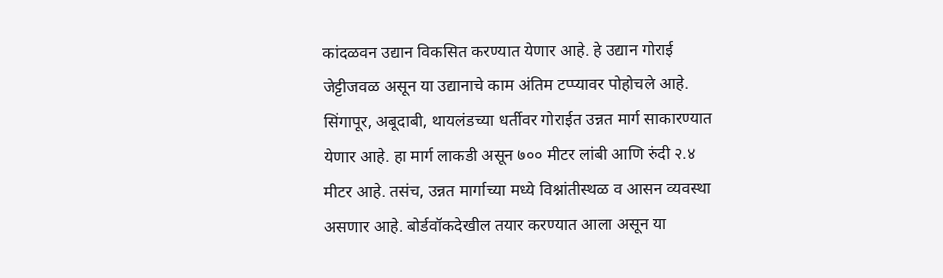कांदळवन उद्यान विकसित करण्यात येणार आहे. हे उद्यान गोराई जेट्टीजवळ असून या उद्यानाचे काम अंतिम टप्प्यावर पोहोचले आहे.
सिंगापूर, अबूदाबी, थायलंडच्या धर्तीवर गोराईत उन्नत मार्ग साकारण्यात येणार आहे. हा मार्ग लाकडी असून ७०० मीटर लांबी आणि रुंदी २.४ मीटर आहे. तसंच, उन्नत मार्गाच्या मध्ये विश्नांतीस्थळ व आसन व्यवस्था असणार आहे. बोर्डवॉकदेखील तयार करण्यात आला असून या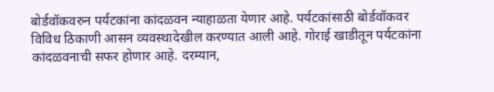बोर्डवॉकवरुन पर्यटकांना कांदळवन न्याहाळता येणार आहे. पर्यटकांसाठी बोर्डवॉकवर विविध ठिकाणी आसन व्यवस्थादेखील करण्यात आली आहे. गोराई खाडीतून पर्यटकांना कांदळवनाची सफर होणार आहे. दरम्यान,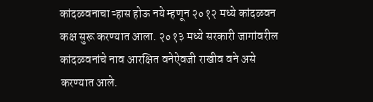कांदळवनाचा ऱ्हास होऊ नये म्हणून २०१२ मध्ये कांदळवन कक्ष सुरू करण्यात आला. २०१३ मध्ये सरकारी जागांवरील कांदळवनांचे नाव आरक्षित वनेऐवजी राखीव वने असे करण्यात आले.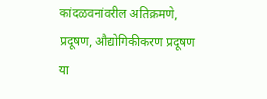कांदळवनांवरील अतिक्रमणे, प्रदूषण, औद्योगिकीकरण प्रदूषण या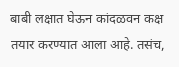बाबी लक्षात घेऊन कांदळवन कक्ष तयार करण्यात आला आहे. तसंच,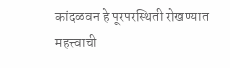कांदळवन हे पूरपरस्थिती रोखण्यात महत्त्वाची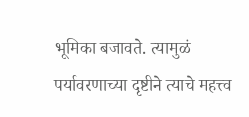भूमिका बजावते. त्यामुळं पर्यावरणाच्या दृष्टीने त्याचे महत्त्व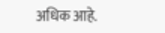अधिक आहे.